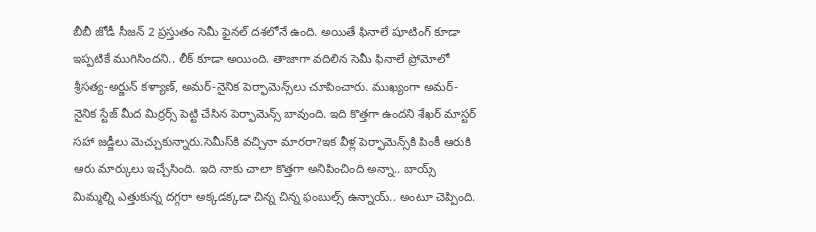బీబీ జోడీ సీజన్ 2 ప్రస్తుతం సెమీ ఫైనల్ దశలోనే ఉంది. అయితే ఫినాలే షూటింగ్ కూడా ఇప్పటికే ముగిసిందని.. లీక్ కూడా అయింది. తాజాగా వదిలిన సెమీ ఫినాలే ప్రోమోలో శ్రీసత్య-అర్జున్ కళ్యాణ్, అమర్-నైనిక పెర్ఫామెన్స్‌లు చూపించారు. ముఖ్యంగా అమర్-నైనిక స్టేజ్ మీద మిర్రర్స్ పెట్టి చేసిన పెర్ఫామెన్స్ బావుంది. ఇది కొత్తగా ఉందని శేఖర్ మాస్టర్ సహా జడ్జీలు మెచ్చుకున్నారు.సెమీస్‌కి వచ్చినా మారరా?ఇక వీళ్ల పెర్ఫామెన్స్‌కి పింకీ ఆరుకి ఆరు మార్కులు ఇచ్చేసింది. ఇది నాకు చాలా కొత్తగా అనిపించింది అన్నా.. బాయ్స్ మిమ్మల్ని ఎత్తుకున్న దగ్గరా అక్కడక్కడా చిన్న చిన్న ఫంబుల్స్ ఉన్నాయ్.. అంటూ చెప్పింది.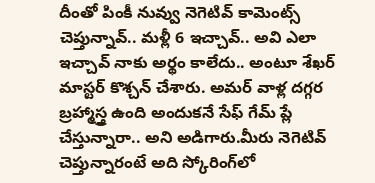దీంతో పింకీ నువ్వు నెగెటివ్ కామెంట్స్ చెప్తున్నావ్.. మళ్లీ 6 ఇచ్చావ్.. అవి ఎలా ఇచ్చావ్ నాకు అర్థం కాలేదు.. అంటూ శేఖర్ మాస్టర్ కొశ్చన్ చేశారు. అమర్ వాళ్ల దగ్గర బ్రహ్మాస్త్ర ఉంది అందుకనే సేఫ్ గేమ్ ప్లే చేస్తున్నారా.. అని అడిగారు.మీరు నెగెటివ్ చెప్తున్నారంటే అది స్కోరింగ్‌లో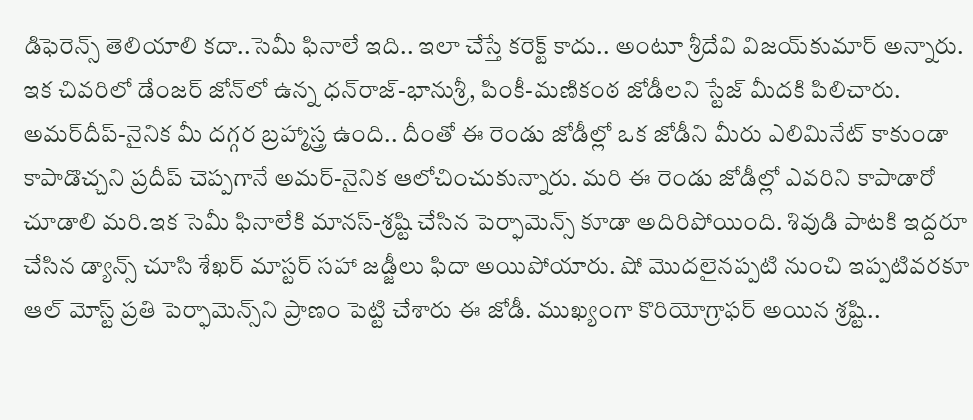డిఫెరెన్స్ తెలియాలి కదా..సెమీ ఫినాలే ఇది.. ఇలా చేస్తే కరెక్ట్ కాదు.. అంటూ శ్రీదేవి విజయ్‌కుమార్ అన్నారు. ఇక చివరిలో డేంజర్ జోన్‌లో ఉన్న ధన్‌రాజ్-భానుశ్రీ, పింకీ-మణికంఠ జోడీలని స్టేజ్ మీదకి పిలిచారు. అమర్‌దీప్-నైనిక మీ దగ్గర బ్రహ్మాస్త్ర ఉంది.. దీంతో ఈ రెండు జోడీల్లో ఒక జోడీని మీరు ఎలిమినేట్ కాకుండా కాపాడొచ్చని ప్రదీప్ చెప్పగానే అమర్-నైనిక ఆలోచించుకున్నారు. మరి ఈ రెండు జోడీల్లో ఎవరిని కాపాడారో చూడాలి మరి.ఇక సెమీ ఫినాలేకి మానస్-శ్రష్టి చేసిన పెర్ఫామెన్స్ కూడా అదిరిపోయింది. శివుడి పాటకి ఇద్దరూ చేసిన డ్యాన్స్ చూసి శేఖర్ మాస్టర్ సహా జడ్జీలు ఫిదా అయిపోయారు. షో మొదలైనప్పటి నుంచి ఇప్పటివరకూ ఆల్ మోస్ట్ ప్రతి పెర్ఫామెన్స్‌ని ప్రాణం పెట్టి చేశారు ఈ జోడీ. ముఖ్యంగా కొరియోగ్రాఫర్ అయిన శ్రష్టి..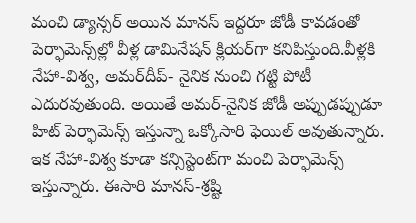మంచి డ్యాన్సర్ అయిన మానస్ ఇద్దరూ జోడీ కావడంతో పెర్ఫామెన్స్‌ల్లో వీళ్ల డామినేషన్ క్లియర్‌గా కనిపిస్తుంది.వీళ్లకి నేహా-విశ్వ, అమర్‌దీప్- నైనిక నుంచి గట్టి పోటీ ఎదురవుతుంది. అయితే అమర్-నైనిక జోడీ అప్పుడప్పుడూ హిట్ పెర్ఫామెన్స్ ఇస్తున్నా ఒక్కోసారి ఫెయిల్ అవుతున్నారు. ఇక నేహా-విశ్వ కూడా కన్సిస్టెంట్‌గా మంచి పెర్ఫామెన్స్ ఇస్తున్నారు. ఈసారి మానస్-శ్రష్టి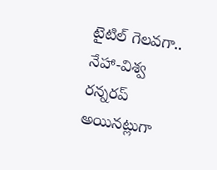టైటిల్ గెలవగా.. నేహా-విశ్వ రన్నరప్ అయినట్లుగా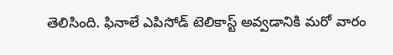తెలిసింది. ఫినాలే ఎపిసోడ్ టెలికాస్ట్ అవ్వడానికి మరో వారం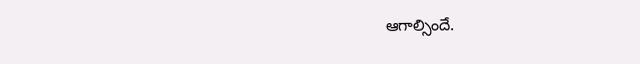ఆగాల్సిందే.